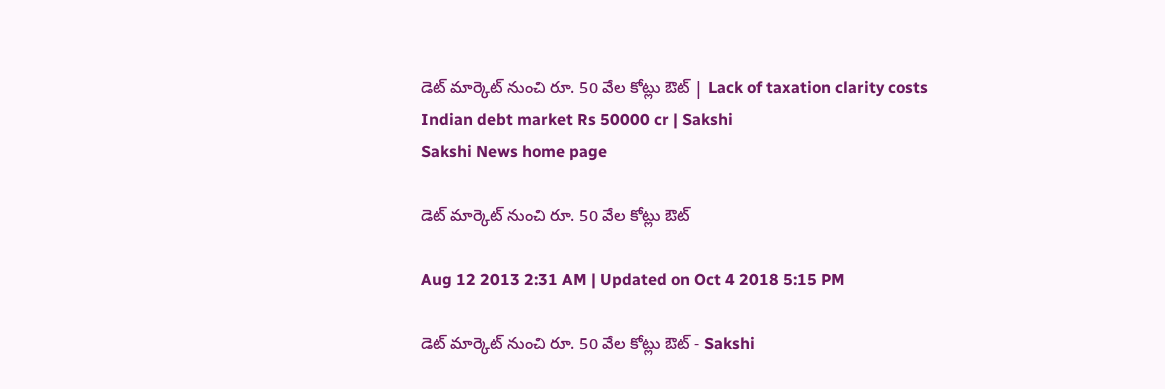డెట్ మార్కెట్ నుంచి రూ. 50 వేల కోట్లు ఔట్ | Lack of taxation clarity costs Indian debt market Rs 50000 cr | Sakshi
Sakshi News home page

డెట్ మార్కెట్ నుంచి రూ. 50 వేల కోట్లు ఔట్

Aug 12 2013 2:31 AM | Updated on Oct 4 2018 5:15 PM

డెట్ మార్కెట్ నుంచి రూ. 50 వేల కోట్లు ఔట్ - Sakshi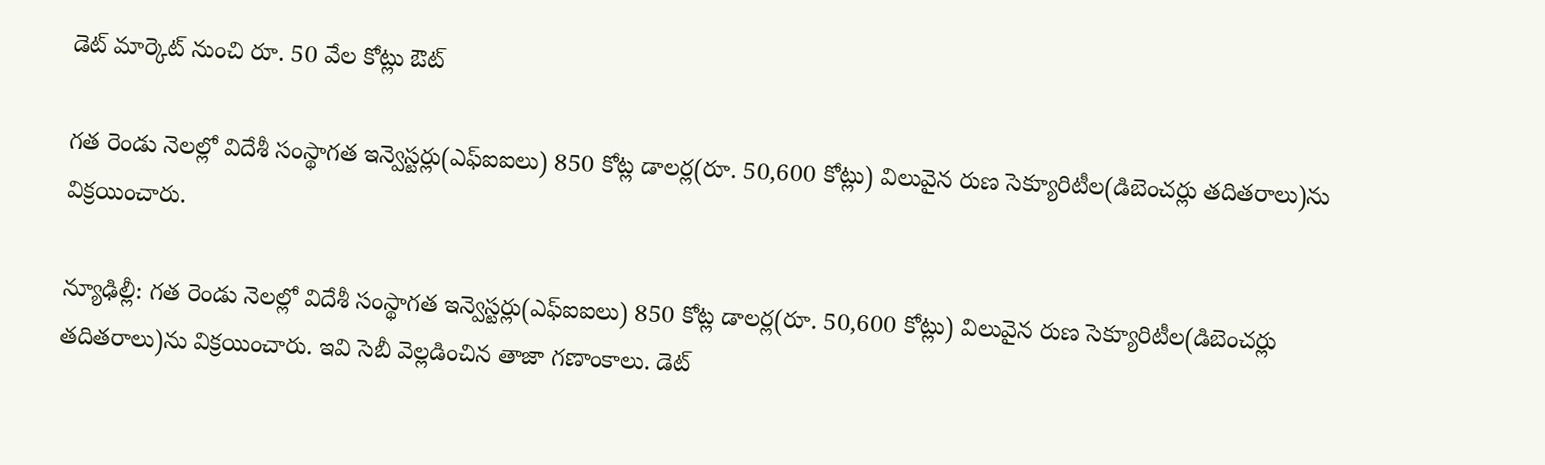డెట్ మార్కెట్ నుంచి రూ. 50 వేల కోట్లు ఔట్

గత రెండు నెలల్లో విదేశీ సంస్థాగత ఇన్వెస్టర్లు(ఎఫ్‌ఐఐలు) 850 కోట్ల డాలర్ల(రూ. 50,600 కోట్లు) విలువైన రుణ సెక్యూరిటీల(డిబెంచర్లు తదితరాలు)ను విక్రయించారు.

న్యూఢిల్లీ: గత రెండు నెలల్లో విదేశీ సంస్థాగత ఇన్వెస్టర్లు(ఎఫ్‌ఐఐలు) 850 కోట్ల డాలర్ల(రూ. 50,600 కోట్లు) విలువైన రుణ సెక్యూరిటీల(డిబెంచర్లు తదితరాలు)ను విక్రయించారు. ఇవి సెబీ వెల్లడించిన తాజా గణాంకాలు. డెట్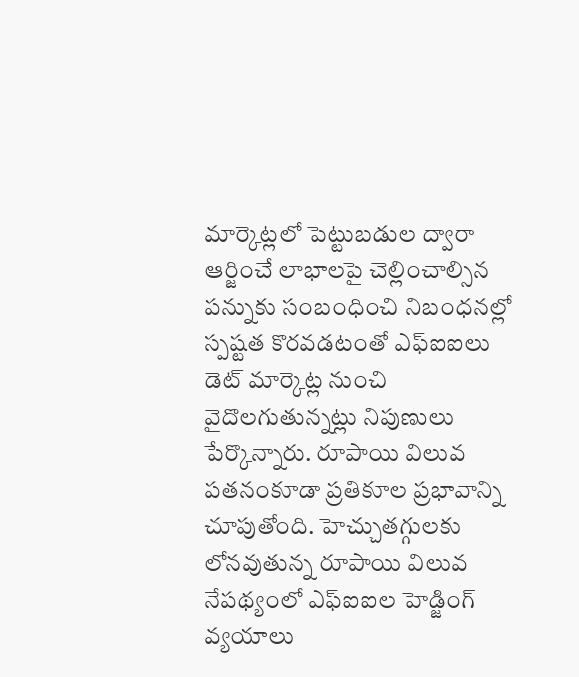మార్కెట్లలో పెట్టుబడుల ద్వారా ఆర్జించే లాభాలపై చెల్లించాల్సిన పన్నుకు సంబంధించి నిబంధనల్లో స్పష్టత కొరవడటంతో ఎఫ్‌ఐఐలు డెట్ మార్కెట్ల నుంచి వైదొలగుతున్నట్లు నిపుణులు పేర్కొన్నారు. రూపాయి విలువ పతనంకూడా ప్రతికూల ప్రభావాన్ని చూపుతోంది. హెచ్చుతగ్గులకు లోనవుతున్న రూపాయి విలువ నేపథ్యంలో ఎఫ్‌ఐఐల హెడ్జింగ్ వ్యయాలు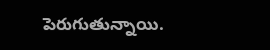పెరుగుతున్నాయి.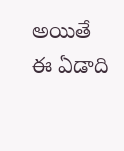అయితే ఈ ఏడాది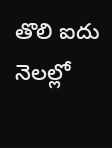తొలి ఐదు నెలల్లో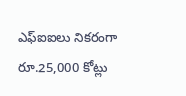ఎఫ్‌ఐఐలు నికరంగా రూ.25,000 కోట్లు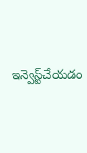ఇన్వెస్ట్‌చేయడం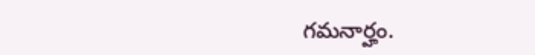గమనార్హం.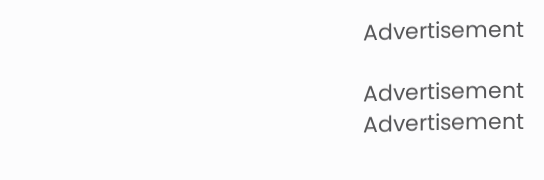Advertisement

Advertisement
Advertisement